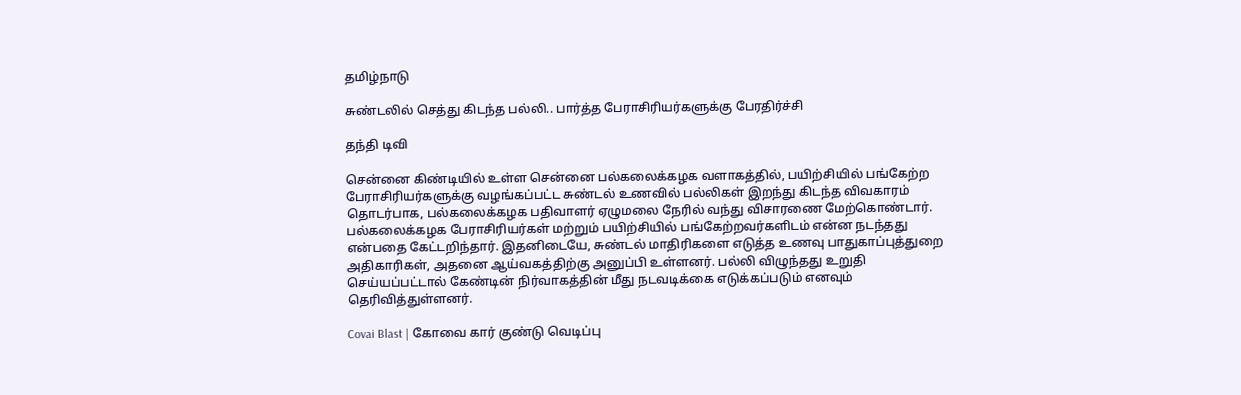தமிழ்நாடு

சுண்டலில் செத்து கிடந்த பல்லி.. பார்த்த பேராசிரியர்களுக்கு பேரதிர்ச்சி

தந்தி டிவி

சென்னை கிண்டியில் உள்ள சென்னை பல்கலைக்கழக வளாகத்தில், பயிற்சியில் பங்கேற்ற பேராசிரியர்களுக்கு வழங்கப்பட்ட சுண்டல் உணவில் பல்லிகள் இறந்து கிடந்த விவகாரம் தொடர்பாக, பல்கலைக்கழக பதிவாளர் ஏழுமலை நேரில் வந்து விசாரணை மேற்கொண்டார். பல்கலைக்கழக பேராசிரியர்கள் மற்றும் பயிற்சியில் பங்கேற்றவர்களிடம் என்ன நடந்தது என்பதை கேட்டறிந்தார். இதனிடையே, சுண்டல் மாதிரிகளை எடுத்த உணவு பாதுகாப்புத்துறை அதிகாரிகள், அதனை ஆய்வகத்திற்கு அனுப்பி உள்ளனர். பல்லி விழுந்தது உறுதி செய்யப்பட்டால் கேண்டின் நிர்வாகத்தின் மீது நடவடிக்கை எடுக்கப்படும் எனவும் தெரிவித்துள்ளனர்.

Covai Blast | கோவை கார் குண்டு வெடிப்பு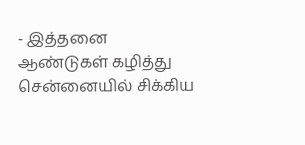- இத்தனை ஆண்டுகள் கழித்து சென்னையில் சிக்கிய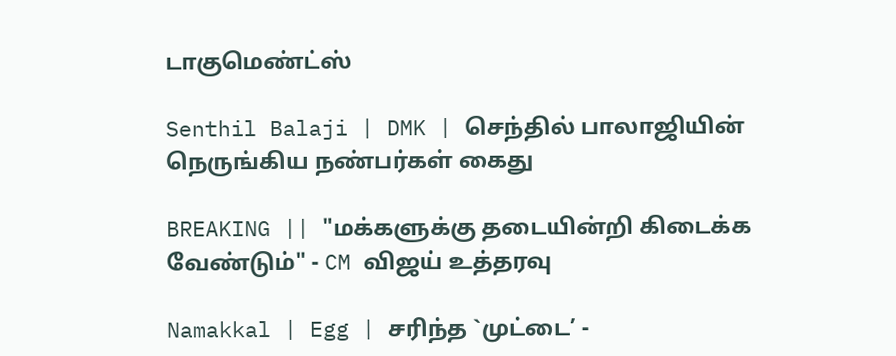டாகுமெண்ட்ஸ்

Senthil Balaji | DMK | செந்தில் பாலாஜியின் நெருங்கிய நண்பர்கள் கைது

BREAKING || "மக்களுக்கு தடையின்றி கிடைக்க வேண்டும்" - CM விஜய் உத்தரவு

Namakkal | Egg | சரிந்த `முட்டை’ -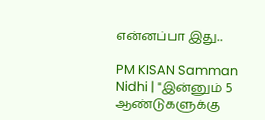என்னப்பா இது..

PM KISAN Samman Nidhi | "இன்னும் 5 ஆண்டுகளுக்கு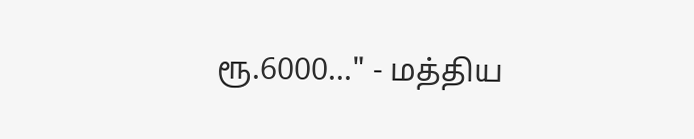ரூ.6000..." - மத்திய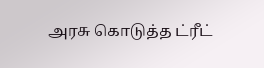அரசு கொடுத்த ட்ரீட்